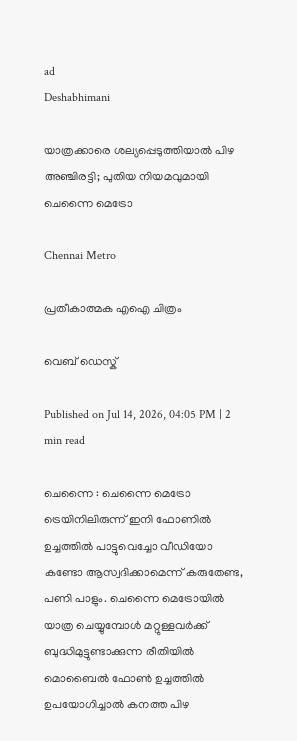ad
Deshabhimani

യാത്രക്കാരെ ശല്യപ്പെടുത്തിയാൽ പിഴ അഞ്ചിരട്ടി; പുതിയ നിയമവുമായി ചെന്നൈ മെട്രോ

Chennai Metro

പ്രതീകാത്മക എഐ ചിത്രം

വെബ് ഡെസ്ക്

Published on Jul 14, 2026, 04:05 PM | 2 min read

ചെന്നൈ : ചെന്നൈ മെട്രോ ട്രെയിനിലിരുന്ന് ഇനി ഫോണിൽ ഉച്ചത്തിൽ പാട്ടുവെച്ചോ വീഡിയോ കണ്ടോ ആസ്വദിക്കാമെന്ന് കരുതേണ്ട, പണി പാളും. ചെന്നൈ മെട്രോയിൽ യാത്ര ചെയ്യുമ്പോൾ മറ്റുള്ളവർക്ക് ബുദ്ധിമുട്ടുണ്ടാക്കുന്ന രീതിയിൽ മൊബൈൽ ഫോൺ ഉച്ചത്തിൽ ഉപയോഗിച്ചാൽ കനത്ത പിഴ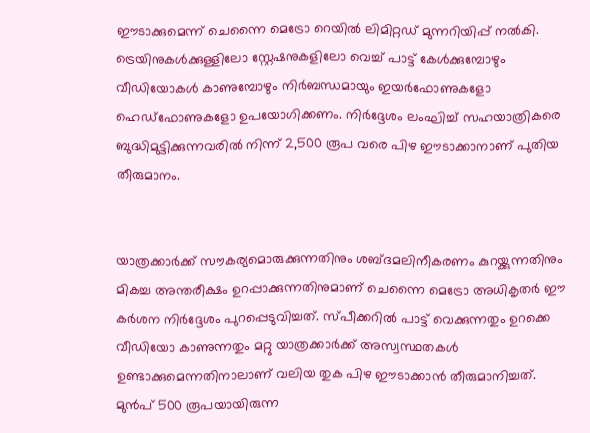ഈടാക്കുമെന്ന് ചെന്നൈ മെട്രോ റെയിൽ ലിമിറ്റഡ് മുന്നറിയിപ്പ് നൽകി. ട്രെയിനുകൾക്കുള്ളിലോ സ്റ്റേഷനുകളിലോ വെച്ച് പാട്ട് കേൾക്കുമ്പോഴും വീഡിയോകൾ കാണുമ്പോഴും നിർബന്ധമായും ഇയർഫോണുകളോ ഹെഡ്ഫോണുകളോ ഉപയോഗിക്കണം. നിർദ്ദേശം ലംഘിച്ച് സഹയാത്രികരെ ബുദ്ധിമുട്ടിക്കുന്നവരിൽ നിന്ന് 2,500 രൂപ വരെ പിഴ ഈടാക്കാനാണ് പുതിയ തീരുമാനം.


യാത്രക്കാർക്ക് സൗകര്യമൊരുക്കുന്നതിനും ശബ്ദമലിനീകരണം കുറയ്ക്കുന്നതിനും മികച്ച അന്തരീക്ഷം ഉറപ്പാക്കുന്നതിനുമാണ് ചെന്നൈ മെട്രോ അധികൃതർ ഈ കർശന നിർദ്ദേശം പുറപ്പെടുവിച്ചത്. സ്പീക്കറിൽ പാട്ട് വെക്കുന്നതും ഉറക്കെ വീഡിയോ കാണുന്നതും മറ്റു യാത്രക്കാർക്ക് അസ്വസ്ഥതകൾ ഉണ്ടാക്കുമെന്നതിനാലാണ് വലിയ തുക പിഴ ഈടാക്കാൻ തീരുമാനിച്ചത്. മുൻപ് 500 രൂപയായിരുന്ന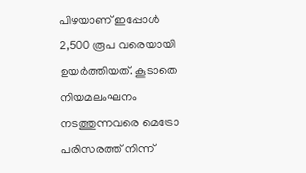പിഴയാണ് ഇപ്പോൾ 2,500 രൂപ വരെയായി ഉയർത്തിയത്. കൂടാതെ നിയമലംഘനം നടത്തുന്നവരെ മെട്രോ പരിസരത്ത് നിന്ന്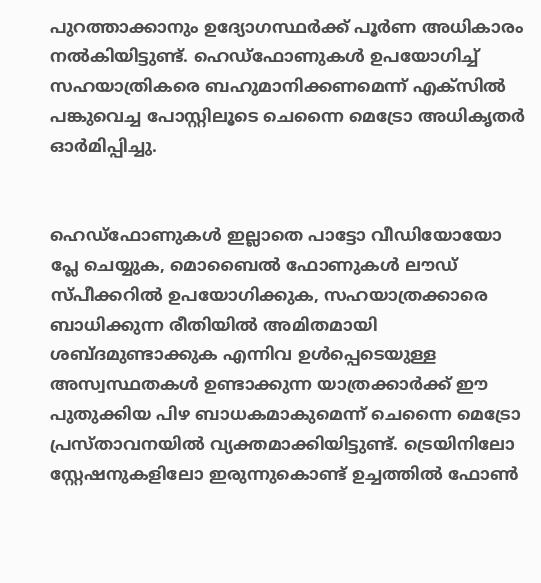പുറത്താക്കാനും ഉദ്യോഗസ്ഥർക്ക് പൂർണ അധികാരം നൽകിയിട്ടുണ്ട്. ഹെഡ്ഫോണുകൾ ഉപയോഗിച്ച് സഹയാത്രികരെ ബഹുമാനിക്കണമെന്ന് എക്സിൽ പങ്കുവെച്ച പോസ്റ്റിലൂടെ ചെന്നൈ മെട്രോ അധികൃതർ ഓർമിപ്പിച്ചു.


ഹെഡ്ഫോണുകൾ ഇല്ലാതെ പാട്ടോ വീഡിയോയോ പ്ലേ ചെയ്യുക, മൊബൈൽ ഫോണുകൾ ലൗഡ് സ്പീക്കറിൽ ഉപയോഗിക്കുക, സഹയാത്രക്കാരെ ബാധിക്കുന്ന രീതിയിൽ അമിതമായി ശബ്ദമുണ്ടാക്കുക എന്നിവ ഉൾപ്പെടെയുള്ള അസ്വസ്ഥതകൾ ഉണ്ടാക്കുന്ന യാത്രക്കാർക്ക് ഈ പുതുക്കിയ പിഴ ബാധകമാകുമെന്ന് ചെന്നൈ മെട്രോ പ്രസ്താവനയിൽ വ്യക്തമാക്കിയിട്ടുണ്ട്. ട്രെയിനിലോ സ്റ്റേഷനുകളിലോ ഇരുന്നുകൊണ്ട് ഉച്ചത്തിൽ ഫോൺ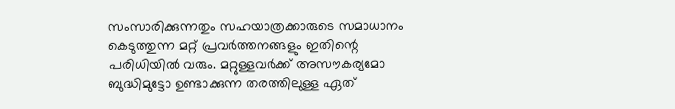സംസാരിക്കുന്നതും സഹയാത്രക്കാരുടെ സമാധാനം കെടുത്തുന്ന മറ്റ് പ്രവർത്തനങ്ങളും ഇതിന്റെ പരിധിയിൽ വരും. മറ്റുള്ളവർക്ക് അസൗകര്യമോ ബുദ്ധിമുട്ടോ ഉണ്ടാക്കുന്ന തരത്തിലുള്ള ഏത്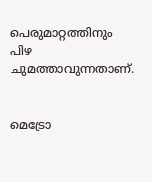പെരുമാറ്റത്തിനും പിഴ ചുമത്താവുന്നതാണ്.


മെട്രോ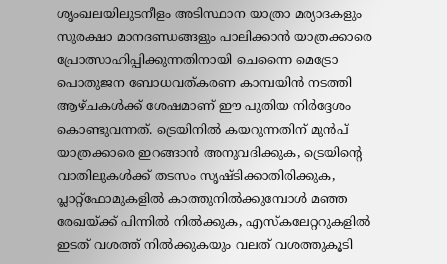ശൃംഖലയിലുടനീളം അടിസ്ഥാന യാത്രാ മര്യാദകളും സുരക്ഷാ മാനദണ്ഡങ്ങളും പാലിക്കാൻ യാത്രക്കാരെ പ്രോത്സാഹിപ്പിക്കുന്നതിനായി ചെന്നൈ മെട്രോ പൊതുജന ബോധവത്കരണ കാമ്പയിൻ നടത്തി ആഴ്ചകൾക്ക് ശേഷമാണ് ഈ പുതിയ നിർദ്ദേശം കൊണ്ടുവന്നത്. ട്രെയിനിൽ കയറുന്നതിന് മുൻപ് യാത്രക്കാരെ ഇറങ്ങാൻ അനുവദിക്കുക, ട്രെയിന്റെ വാതിലുകൾക്ക് തടസം സൃഷ്ടിക്കാതിരിക്കുക, പ്ലാറ്റ്‌ഫോമുകളിൽ കാത്തുനിൽക്കുമ്പോൾ മഞ്ഞ രേഖയ്ക്ക് പിന്നിൽ നിൽക്കുക, എസ്‌കലേറ്ററുകളിൽ ഇടത് വശത്ത് നിൽക്കുകയും വലത് വശത്തുകൂടി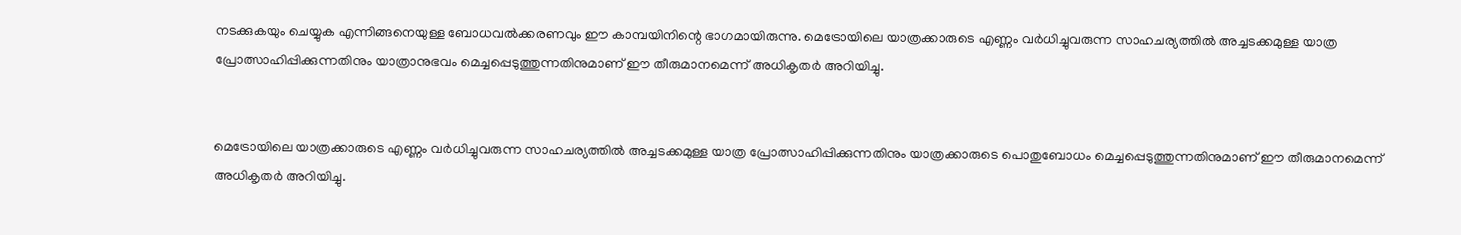നടക്കുകയും ചെയ്യുക എന്നിങ്ങനെയുള്ള ബോധവൽക്കരണവും ഈ കാമ്പയിനിന്റെ ഭാഗമായിരുന്നു. മെട്രോയിലെ യാത്രക്കാരുടെ എണ്ണം വർധിച്ചുവരുന്ന സാഹചര്യത്തിൽ അച്ചടക്കമുള്ള യാത്ര പ്രോത്സാഹിപ്പിക്കുന്നതിനും യാത്രാനുഭവം മെച്ചപ്പെടുത്തുന്നതിനുമാണ് ഈ തീരുമാനമെന്ന് അധികൃതർ അറിയിച്ചു.


മെട്രോയിലെ യാത്രക്കാരുടെ എണ്ണം വർധിച്ചുവരുന്ന സാഹചര്യത്തിൽ അച്ചടക്കമുള്ള യാത്ര പ്രോത്സാഹിപ്പിക്കുന്നതിനും യാത്രക്കാരുടെ പൊതുബോധം മെച്ചപ്പെടുത്തുന്നതിനുമാണ് ഈ തീരുമാനമെന്ന് അധികൃതർ അറിയിച്ചു.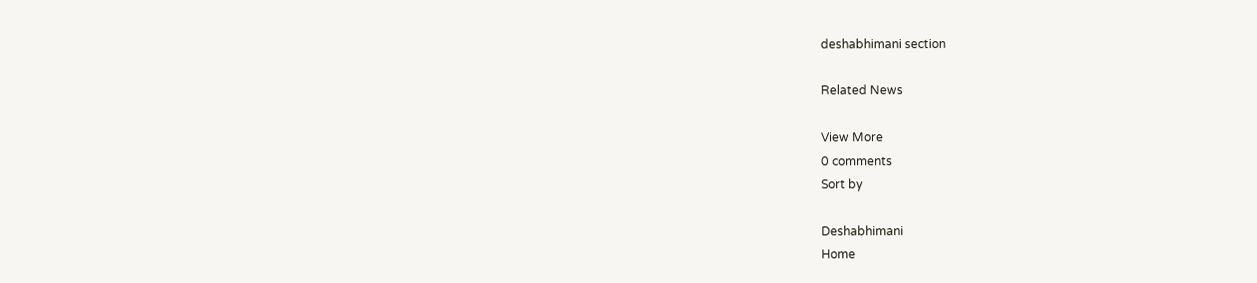deshabhimani section

Related News

View More
0 comments
Sort by

Deshabhimani
Home